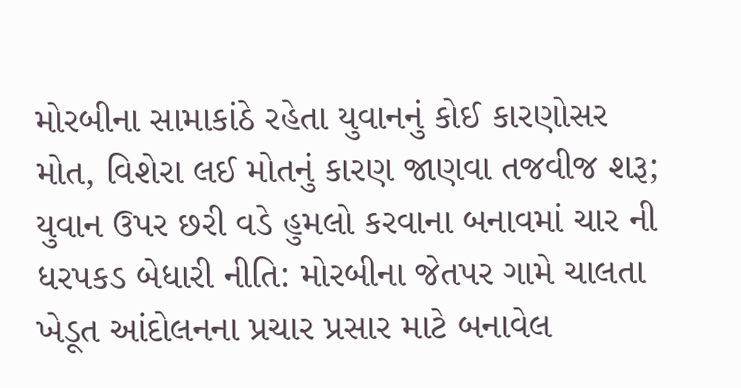મોરબીના સામાકાંઠે રહેતા યુવાનનું કોઈ કારણોસર મોત, વિશેરા લઈ મોતનું કારણ જાણવા તજવીજ શરૂ; યુવાન ઉપર છરી વડે હુમલો કરવાના બનાવમાં ચાર ની ધરપકડ બેધારી નીતિ: મોરબીના જેતપર ગામે ચાલતા ખેડૂત આંદોલનના પ્રચાર પ્રસાર માટે બનાવેલ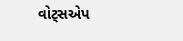વોટ્સએપ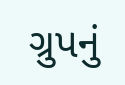ગ્રુપનું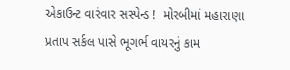એકાઉન્ટ વારંવાર સસ્પેન્ડ !  મોરબીમાં મહારાણા પ્રતાપ સર્કલ પાસે ભૂગર્ભ વાયરનું કામ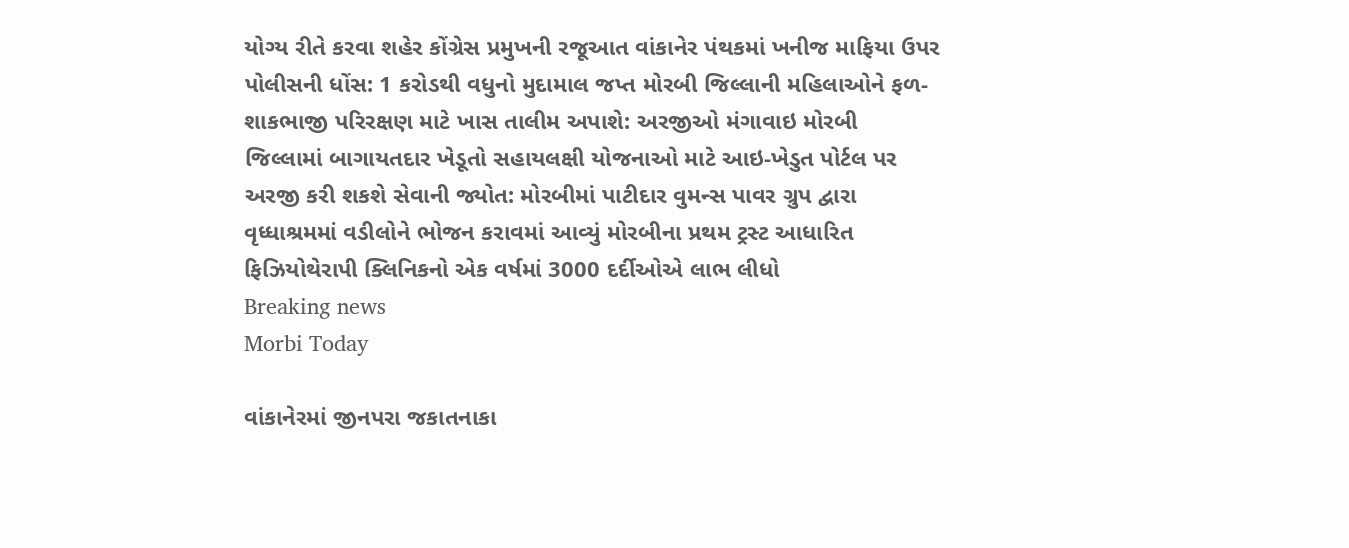યોગ્ય રીતે કરવા શહેર કોંગ્રેસ પ્રમુખની રજૂઆત વાંકાનેર પંથકમાં ખનીજ માફિયા ઉપર પોલીસની ધોંસ: 1 કરોડથી વધુનો મુદામાલ જપ્ત મોરબી જિલ્લાની મહિલાઓને ફળ-શાકભાજી પરિરક્ષણ માટે ખાસ તાલીમ અપાશે: અરજીઓ મંગાવાઇ મોરબી જિલ્લામાં બાગાયતદાર ખેડૂતો સહાયલક્ષી યોજનાઓ માટે આઇ-ખેડુત પોર્ટલ પર અરજી કરી શકશે સેવાની જ્યોત: મોરબીમાં પાટીદાર વુમન્સ પાવર ગ્રુપ દ્વારા વૃધ્ધાશ્રમમાં વડીલોને ભોજન કરાવમાં આવ્યું મોરબીના પ્રથમ ટ્રસ્ટ આધારિત ફિઝિયોથેરાપી ક્લિનિકનો એક વર્ષમાં 3000 દર્દીઓએ લાભ લીધો
Breaking news
Morbi Today

વાંકાનેરમાં જીનપરા જકાતનાકા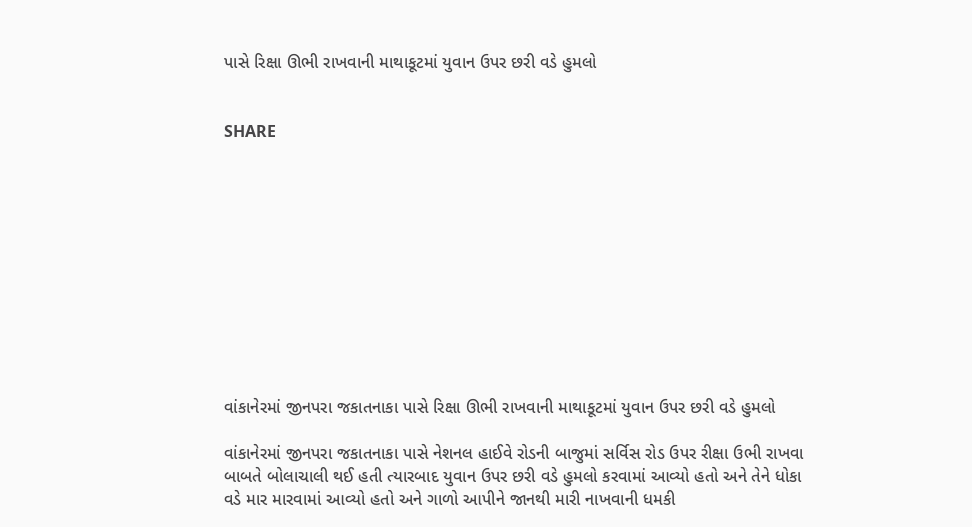પાસે રિક્ષા ઊભી રાખવાની માથાકૂટમાં યુવાન ઉપર છરી વડે હુમલો


SHARE











વાંકાનેરમાં જીનપરા જકાતનાકા પાસે રિક્ષા ઊભી રાખવાની માથાકૂટમાં યુવાન ઉપર છરી વડે હુમલો

વાંકાનેરમાં જીનપરા જકાતનાકા પાસે નેશનલ હાઈવે રોડની બાજુમાં સર્વિસ રોડ ઉપર રીક્ષા ઉભી રાખવા બાબતે બોલાચાલી થઈ હતી ત્યારબાદ યુવાન ઉપર છરી વડે હુમલો કરવામાં આવ્યો હતો અને તેને ધોકા વડે માર મારવામાં આવ્યો હતો અને ગાળો આપીને જાનથી મારી નાખવાની ધમકી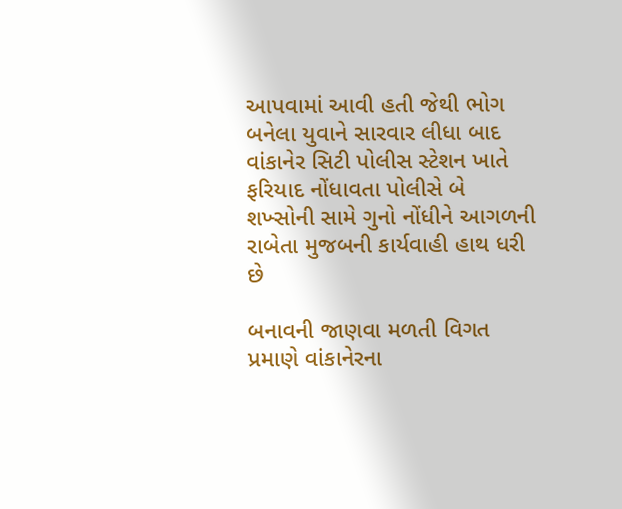આપવામાં આવી હતી જેથી ભોગ બનેલા યુવાને સારવાર લીધા બાદ વાંકાનેર સિટી પોલીસ સ્ટેશન ખાતે ફરિયાદ નોંધાવતા પોલીસે બે શખ્સોની સામે ગુનો નોંધીને આગળની રાબેતા મુજબની કાર્યવાહી હાથ ધરી છે

બનાવની જાણવા મળતી વિગત પ્રમાણે વાંકાનેરના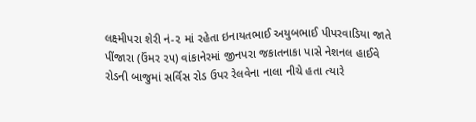લક્ષ્મીપરા શેરી નં-૨ માં રહેતા ઇનાયતભાઈ અયુબભાઈ પીપરવાડિયા જાતે પીંજારા (ઉંમર ૨૫) વાંકાનેરમાં જીનપરા જકાતનાકા પાસે નેશનલ હાઈવે રોડની બાજુમાં સર્વિસ રોડ ઉપર રેલવેના નાલા નીચે હતા ત્યારે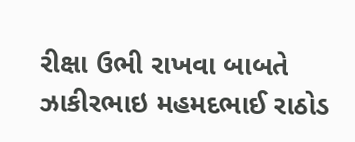રીક્ષા ઉભી રાખવા બાબતે ઝાકીરભાઇ મહમદભાઈ રાઠોડ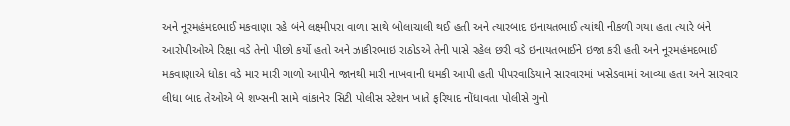અને નૂરમહંમદભાઈ મકવાણા રહે બંને લક્ષ્મીપરા વાળા સાથે બોલાચાલી થઈ હતી અને ત્યારબાદ ઇનાયતભાઈ ત્યાંથી નીકળી ગયા હતા ત્યારે બંને આરોપીઓએ રિક્ષા વડે તેનો પીછો કર્યો હતો અને ઝાકીરભાઇ રાઠોડએ તેની પાસે રહેલ છરી વડે ઇનાયતભાઈને ઇજા કરી હતી અને નૂરમહંમદભાઈ મકવાણાએ ધોકા વડે માર મારી ગાળો આપીને જાનથી મારી નાખવાની ધમકી આપી હતી પીપરવાડિયાને સારવારમાં ખસેડવામાં આવ્યા હતા અને સારવાર લીધા બાદ તેઓએ બે શખ્સની સામે વાંકાનેર સિટી પોલીસ સ્ટેશન ખાતે ફરિયાદ નોંધાવતા પોલીસે ગુનો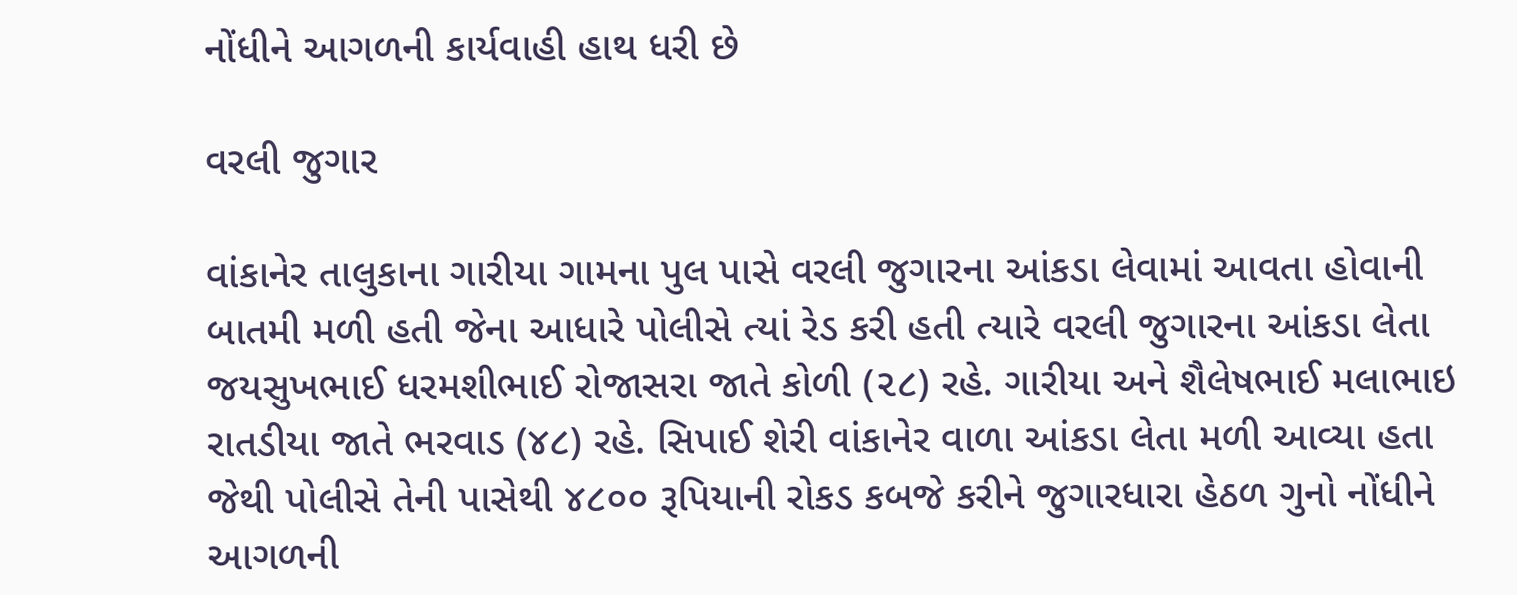નોંધીને આગળની કાર્યવાહી હાથ ધરી છે

વરલી જુગાર

વાંકાનેર તાલુકાના ગારીયા ગામના પુલ પાસે વરલી જુગારના આંકડા લેવામાં આવતા હોવાની બાતમી મળી હતી જેના આધારે પોલીસે ત્યાં રેડ કરી હતી ત્યારે વરલી જુગારના આંકડા લેતા જયસુખભાઈ ધરમશીભાઈ રોજાસરા જાતે કોળી (૨૮) રહે. ગારીયા અને શૈલેષભાઈ મલાભાઇ રાતડીયા જાતે ભરવાડ (૪૮) રહે. સિપાઈ શેરી વાંકાનેર વાળા આંકડા લેતા મળી આવ્યા હતા જેથી પોલીસે તેની પાસેથી ૪૮૦૦ રૂપિયાની રોકડ કબજે કરીને જુગારધારા હેઠળ ગુનો નોંધીને આગળની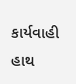કાર્યવાહી હાથ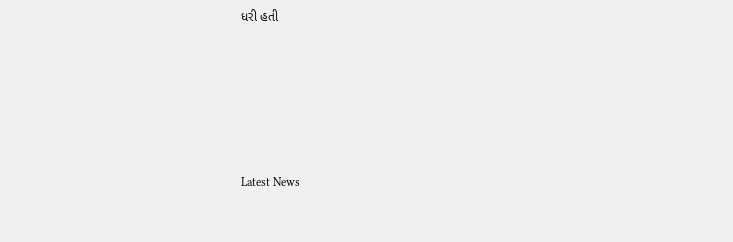ધરી હતી






Latest News